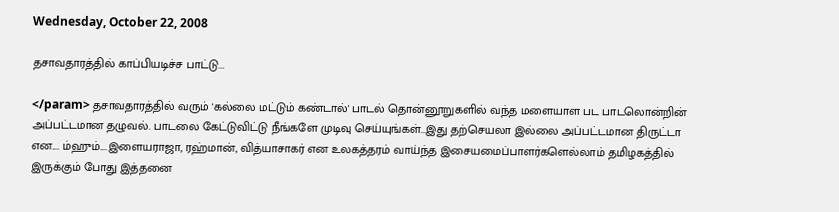Wednesday, October 22, 2008

தசாவதாரத்தில் காப்பியடிச்ச பாட்டு...

</param> தசாவதாரத்தில் வரும் 'கல்லை மட்டும் கண்டால்' பாடல் தொன்னூறுகளில் வந்த மளையாள பட பாடலொன்றின் அப்பட்டமான தழுவல். பாடலை கேட்டுவிட்டு நீங்களே முடிவு செய்யுங்கள்...இது தற்செயலா இல்லை அப்பட்டமான திருட்டா என.... ம்ஹும்....இளையராஜா, ரஹ்மான், வித்யாசாகர் என உலகத்தரம் வாய்ந்த இசையமைப்பாளர்களெல்லாம் தமிழகத்தில் இருக்கும் போது இத்தனை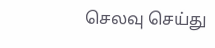செலவு செய்து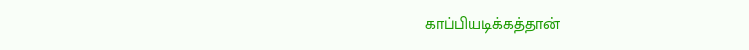காப்பியடிக்கத்தான்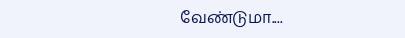வேண்டுமா....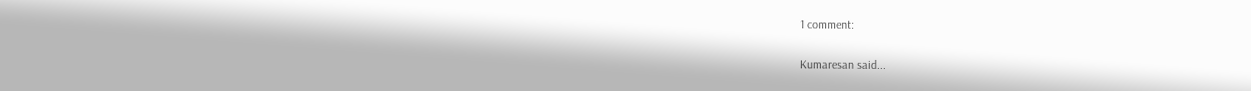1 comment:

Kumaresan said...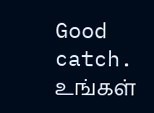Good catch. உங்கள்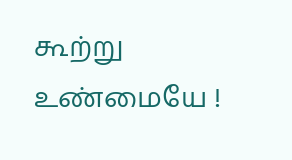கூற்று உண்மையே !